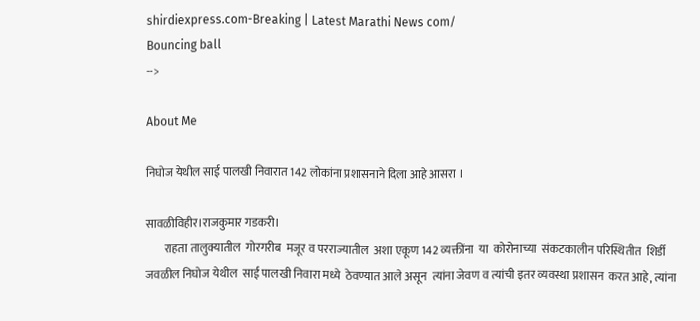shirdiexpress.com-Breaking | Latest Marathi News com/
Bouncing ball
-->

About Me

निघोज येथील साई पालखी निवारात 142 लोकांना प्रशासनाने दिला आहे आसरा ।

सावळीविहीर।राजकुमार गडकरी।
        राहता तालुक्यातील  गोरगरीब  मजूर व परराज्यातील  अशा एकूण 142 व्यक्तींना  या  कोरोनाच्या  संकटकालीन परिस्थितीत  शिर्डी जवळील निघोज येथील  साई पालखी निवारा मध्ये  ठेवण्यात आले असून  त्यांना जेवण व त्यांची इतर व्यवस्था प्रशासन  करत आहे, त्यांना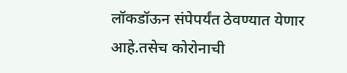लॉकडॉऊन संपेपर्यंत ठेवण्यात येणार आहे.तसेच कोरोनाची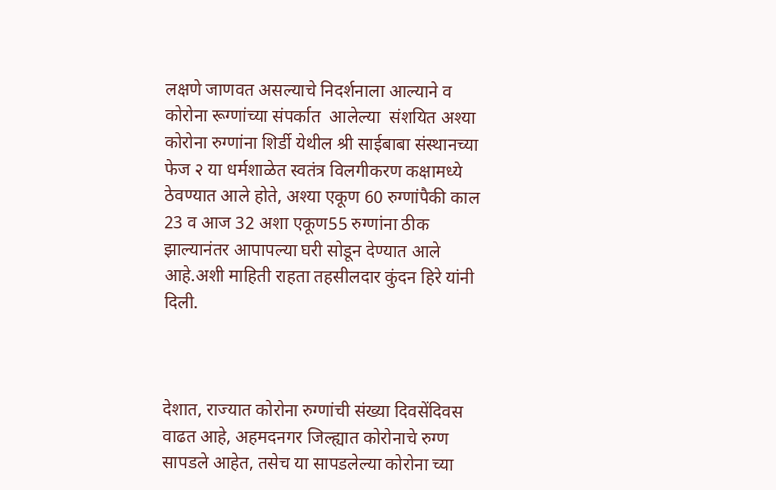लक्षणे जाणवत असल्याचे निदर्शनाला आल्याने व कोरोना रूग्णांच्या संपर्कात  आलेल्या  संशयित अश्या कोरोना रुग्णांना शिर्डी येथील श्री साईबाबा संस्थानच्या फेज २ या धर्मशाळेत स्वतंत्र विलगीकरण कक्षामध्ये ठेवण्यात आले होते, अश्या एकूण 60 रुग्णांपैकी काल 23 व आज 32 अशा एकूण55 रुग्णांना ठीक झाल्यानंतर आपापल्या घरी सोडून देण्यात आले आहे.अशी माहिती राहता तहसीलदार कुंदन हिरे यांनी दिली.



देशात, राज्यात कोरोना रुग्णांची संख्या दिवसेंदिवस वाढत आहे, अहमदनगर जिल्ह्यात कोरोनाचे रुग्ण सापडले आहेत, तसेच या सापडलेल्या कोरोना च्या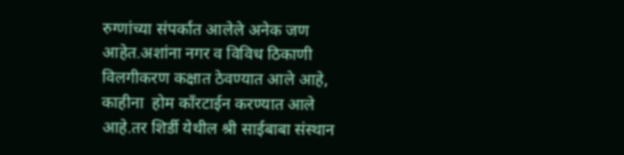रुग्णांच्या संपर्कात आलेले अनेक जण आहेत.अशांना नगर व विविध ठिकाणी विलगीकरण कक्षात ठेवण्यात आले आहे, काहीना  होम कॉंरटाईन करण्यात आले आहे.तर शिर्डी येथील श्री साईबाबा संस्थान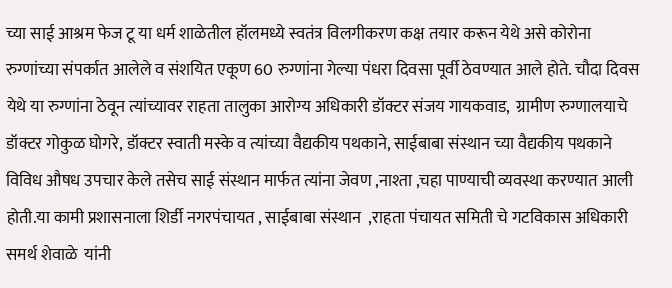च्या साई आश्रम फेज टू या धर्म शाळेतील हॉलमध्ये स्वतंत्र विलगीकरण कक्ष तयार करून येथे असे कोरोना रुग्णांच्या संपर्कात आलेले व संशयित एकूण 60 रुग्णांना गेल्या पंधरा दिवसा पूर्वी ठेवण्यात आले होते. चौदा दिवस येथे या रुग्णांना ठेवून त्यांच्यावर राहता तालुका आरोग्य अधिकारी डॉक्टर संजय गायकवाड,  ग्रामीण रुग्णालयाचे डॉक्टर गोकुळ घोगरे, डॉक्टर स्वाती मस्के व त्यांच्या वैद्यकीय पथकाने, साईबाबा संस्थान च्या वैद्यकीय पथकाने विविध औषध उपचार केले तसेच साई संस्थान मार्फत त्यांना जेवण ,नाश्ता ,चहा पाण्याची व्यवस्था करण्यात आली होती.या कामी प्रशासनाला शिर्डी नगरपंचायत , साईबाबा संस्थान  ,राहता पंचायत समिती चे गटविकास अधिकारी समर्थ शेवाळे  यांनी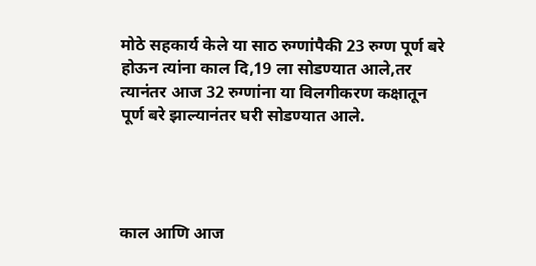मोठे सहकार्य केले या साठ रुग्णांपैकी 23 रुग्ण पूर्ण बरे होऊन त्यांना काल दि,19 ला सोडण्यात आले,तर त्यानंतर आज 32 रुग्णांना या विलगीकरण कक्षातून पूर्ण बरे झाल्यानंतर घरी सोडण्यात आले.




काल आणि आज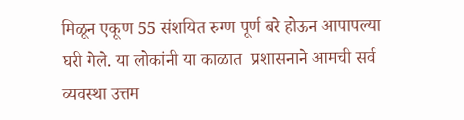मिळून एकूण 55 संशयित रुग्ण पूर्ण बरे होऊन आपापल्या घरी गेले. या लोकांनी या काळात  प्रशासनाने आमची सर्व व्यवस्था उत्तम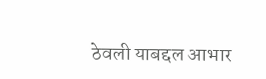ठेवली याबद्दल आभार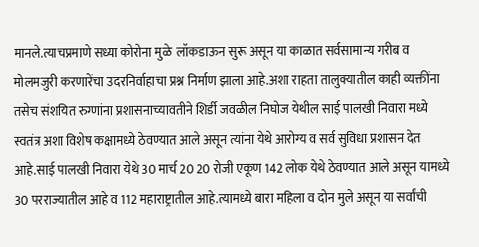मानले.त्याचप्रमाणे सध्या कोरोना मुळे  लॉकडाऊन सुरू असून या काळात सर्वसामान्य गरीब व मोलमजुरी करणारेंचा उदरनिर्वाहाचा प्रश्न निर्माण झाला आहे.अशा राहता तालुक्यातील काही व्यक्तींना  तसेच संशयित रुग्णांना प्रशासनाच्यावतीने शिर्डी जवळील निघोज येथील साई पालखी निवारा मध्ये स्वतंत्र अशा विशेष कक्षामध्ये ठेवण्यात आले असून त्यांना येथे आरोग्य व सर्व सुविधा प्रशासन देत आहे.साई पालखी निवारा येथे 30 मार्च 20 20 रोजी एकूण 142 लोक येथे ठेवण्यात आले असून यामध्ये 30 परराज्यातील आहे व 112 महाराष्ट्रातील आहे.त्यामध्ये बारा महिला व दोन मुले असून या सर्वांची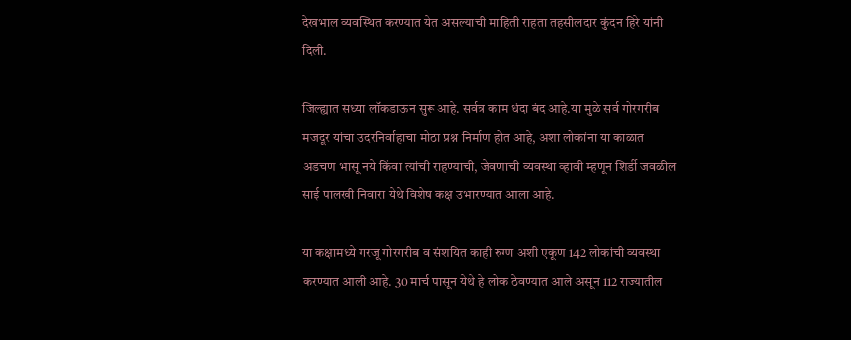देखभाल व्यवस्थित करण्यात येत असल्याची माहिती राहता तहसीलदार कुंदन हिरे यांनी दिली.

जिल्ह्यात सध्या लॉकडाऊन सुरू आहे. सर्वत्र काम धंदा बंद आहे.या मुळे सर्व गोरगरीब मजदूर यांचा उदरनिर्वाहाचा मोठा प्रश्न निर्माण होत आहे, अशा लोकांना या काळात अडचण भासू नये किंवा त्यांची राहण्याची, जेवणाची व्यवस्था व्हावी म्हणून शिर्डी जवळील साई पालखी निवारा येथे विशेष कक्ष उभारण्यात आला आहे.

या कक्षामध्ये गरजू गोरगरीब व संशयित काही रुग्ण अशी एकूण 142 लोकांची व्यवस्था करण्यात आली आहे. 30 मार्च पासून येथे हे लोक ठेवण्यात आले असून 112 राज्यातील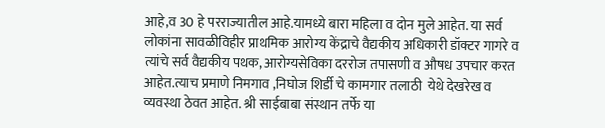आहे,व 30 हे परराज्यातील आहे.यामध्ये बारा महिला व दोन मुले आहेत. या सर्व लोकांना सावळीविहीर प्राथमिक आरोग्य केंद्राचे वैद्यकीय अधिकारी डॉक्टर गागरे व त्यांचे सर्व वैद्यकीय पथक, आरोग्यसेविका दररोज तपासणी व औषध उपचार करत आहेत.त्याच प्रमाणे निमगाव ,निघोज शिर्डी चे कामगार तलाठी  येथे देखरेख व व्यवस्था ठेवत आहेत. श्री साईबाबा संस्थान तर्फे या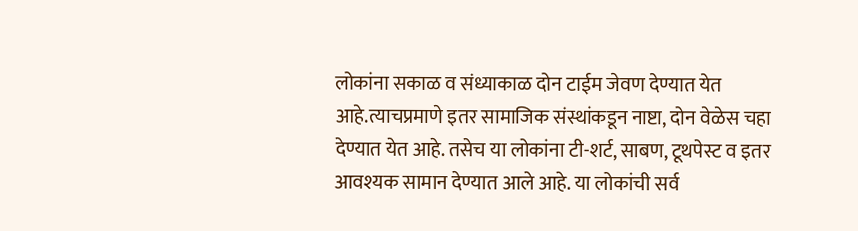लोकांना सकाळ व संध्याकाळ दोन टाईम जेवण देण्यात येत आहे.त्याचप्रमाणे इतर सामाजिक संस्थांकडून नाष्टा, दोन वेळेस चहा देण्यात येत आहे. तसेच या लोकांना टी-शर्ट, साबण, टूथपेस्ट व इतर आवश्यक सामान देण्यात आले आहे. या लोकांची सर्व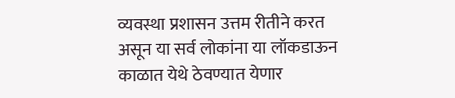व्यवस्था प्रशासन उत्तम रीतीने करत असून या सर्व लोकांना या लॉकडाऊन काळात येथे ठेवण्यात येणार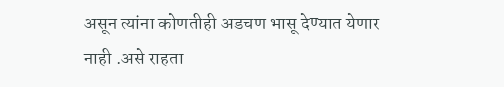असून त्यांना कोणतीही अडचण भासू देण्यात येणार नाही .असे राहता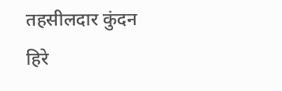तहसीलदार कुंदन हिरे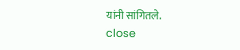यांनी सांगितले.
close